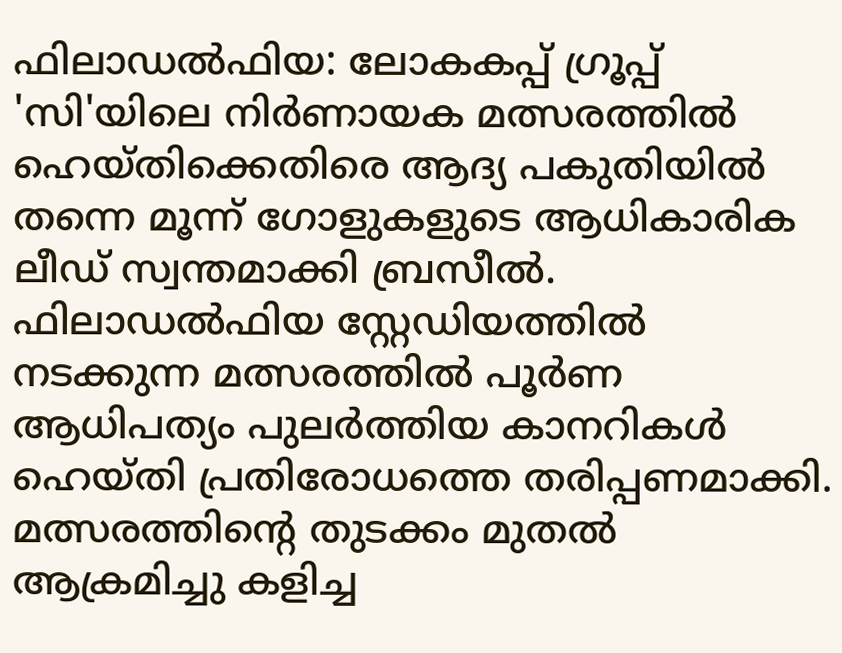ഫിലാഡൽഫിയ: ലോകകപ്പ് ഗ്രൂപ്പ് 'സി'യിലെ നിർണായക മത്സരത്തിൽ ഹെയ്തിക്കെതിരെ ആദ്യ പകുതിയിൽ തന്നെ മൂന്ന് ഗോളുകളുടെ ആധികാരിക ലീഡ് സ്വന്തമാക്കി ബ്രസീൽ. ഫിലാഡൽഫിയ സ്റ്റേഡിയത്തിൽ നടക്കുന്ന മത്സരത്തിൽ പൂർണ ആധിപത്യം പുലർത്തിയ കാനറികൾ ഹെയ്തി പ്രതിരോധത്തെ തരിപ്പണമാക്കി.
മത്സരത്തിന്റെ തുടക്കം മുതൽ ആക്രമിച്ചു കളിച്ച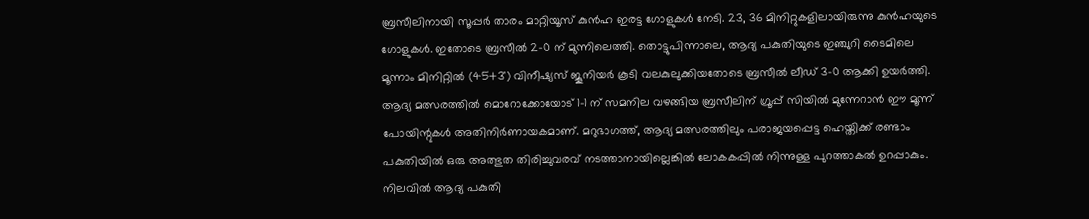ബ്രസീലിനായി സൂപ്പർ താരം മാറ്റിയൂസ് കുൻഹ ഇരട്ട ഗോളുകൾ നേടി. 23, 36 മിനിറ്റുകളിലായിരുന്നു കുൻഹയുടെ ഗോളുകൾ. ഇതോടെ ബ്രസീൽ 2-0 ന് മുന്നിലെത്തി. തൊട്ടുപിന്നാലെ, ആദ്യ പകുതിയുടെ ഇഞ്ചുറി ടൈമിലെ മൂന്നാം മിനിറ്റിൽ (45+3') വിനീഷ്യസ് ജൂനിയർ കൂടി വലകുലുക്കിയതോടെ ബ്രസീൽ ലീഡ് 3-0 ആക്കി ഉയർത്തി.
ആദ്യ മത്സരത്തിൽ മൊറോക്കോയോട് 1-1 ന് സമനില വഴങ്ങിയ ബ്രസീലിന് ഗ്രൂപ്പ് സിയിൽ മുന്നേറാൻ ഈ മൂന്ന് പോയിന്റുകൾ അതിനിർണായകമാണ്. മറുഭാഗത്ത്, ആദ്യ മത്സരത്തിലും പരാജയപ്പെട്ട ഹെയ്തിക്ക് രണ്ടാം പകുതിയിൽ ഒരു അത്ഭുത തിരിച്ചുവരവ് നടത്താനായില്ലെങ്കിൽ ലോകകപ്പിൽ നിന്നുള്ള പുറത്താകൽ ഉറപ്പാകും. നിലവിൽ ആദ്യ പകുതി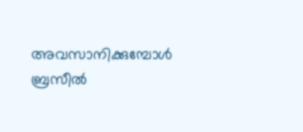അവസാനിക്കുമ്പോൾ ബ്രസീൽ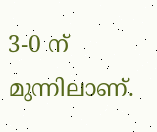3-0 ന് മുന്നിലാണ്.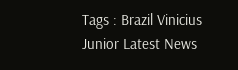Tags : Brazil Vinicius Junior Latest News